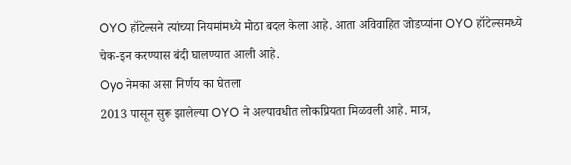OYO हॉटेल्सने त्यांच्या नियमांमध्ये मोठा बदल केला आहे. आता अविवाहित जोडप्यांना OYO हॉटेल्समध्ये चेक-इन करण्यास बंदी घालण्यात आली आहे.
Oyo नेमका असा निर्णय का घेतला
2013 पासून सुरू झालेल्या OYO ने अल्पावधीत लोकप्रियता मिळवली आहे. मात्र,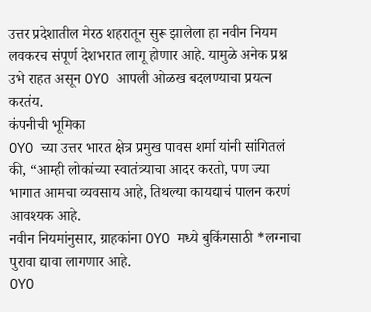उत्तर प्रदेशातील मेरठ शहरातून सुरू झालेला हा नवीन नियम लवकरच संपूर्ण देशभरात लागू होणार आहे. यामुळे अनेक प्रश्न उभे राहत असून OYO आपली ओळख बदलण्याचा प्रयत्न करतंय.
कंपनीची भूमिका
OYO च्या उत्तर भारत क्षेत्र प्रमुख पावस शर्मा यांनी सांगितलं की, “आम्ही लोकांच्या स्वातंत्र्याचा आदर करतो, पण ज्या भागात आमचा व्यवसाय आहे, तिथल्या कायद्याचं पालन करणं आवश्यक आहे.
नवीन नियमांनुसार, ग्राहकांना OYO मध्ये बुकिंगसाठी *लग्नाचा पुरावा द्यावा लागणार आहे.
OYO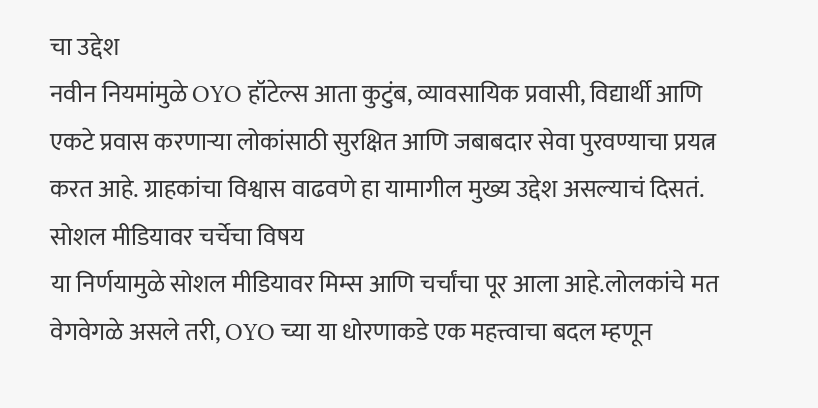चा उद्देश
नवीन नियमांमुळे OYO हॉटेल्स आता कुटुंब, व्यावसायिक प्रवासी, विद्यार्थी आणि एकटे प्रवास करणाऱ्या लोकांसाठी सुरक्षित आणि जबाबदार सेवा पुरवण्याचा प्रयत्न करत आहे. ग्राहकांचा विश्वास वाढवणे हा यामागील मुख्य उद्देश असल्याचं दिसतं.
सोशल मीडियावर चर्चेचा विषय
या निर्णयामुळे सोशल मीडियावर मिम्स आणि चर्चांचा पूर आला आहे.लोलकांचे मत वेगवेगळे असले तरी, OYO च्या या धोरणाकडे एक महत्त्वाचा बदल म्हणून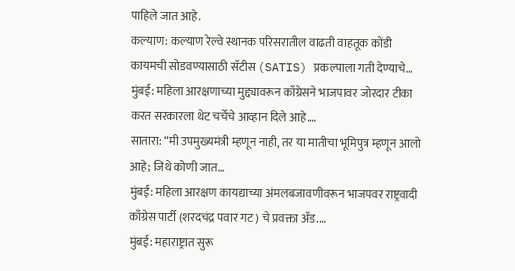पाहिले जात आहे.
कल्याण: कल्याण रेल्वे स्थानक परिसरातील वाढती वाहतूक कोंडी कायमची सोडवण्यासाठी सॅटीस (SATIS) प्रकल्पाला गती देण्याचे…
मुंबई: महिला आरक्षणाच्या मुद्द्यावरून काँग्रेसने भाजपावर जोरदार टीका करत सरकारला थेट चर्चेचे आव्हान दिले आहे.…
सातारा: “मी उपमुख्यमंत्री म्हणून नाही, तर या मातीचा भूमिपुत्र म्हणून आलो आहे; जिथे कोणी जात…
मुंबई: महिला आरक्षण कायद्याच्या अंमलबजावणीवरून भाजपवर राष्ट्रवादी काँग्रेस पार्टी (शरदचंद्र पवार गट) चे प्रवक्ता ॲड.…
मुंबई: महाराष्ट्रात सुरू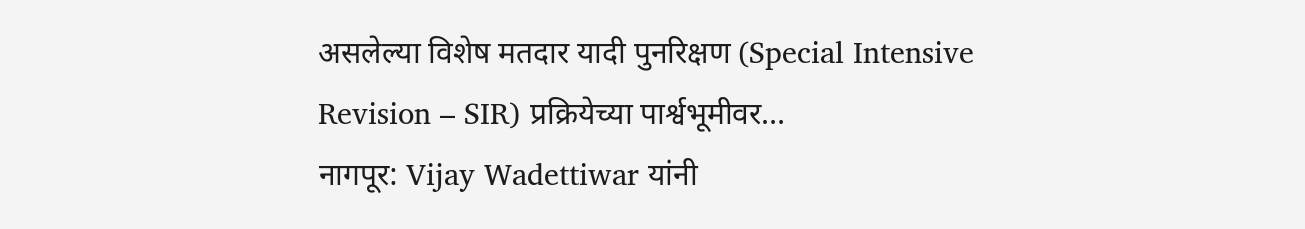असलेल्या विशेष मतदार यादी पुनरिक्षण (Special Intensive Revision – SIR) प्रक्रियेच्या पार्श्वभूमीवर…
नागपूर: Vijay Wadettiwar यांनी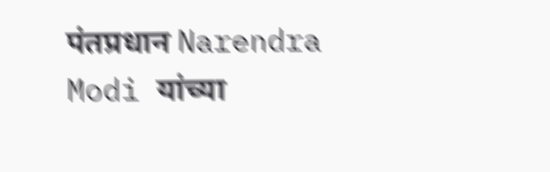पंतप्रधान Narendra Modi यांच्या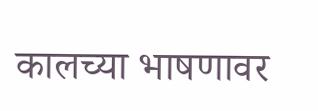कालच्या भाषणावर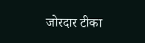जोरदार टीका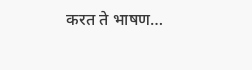करत ते भाषण…